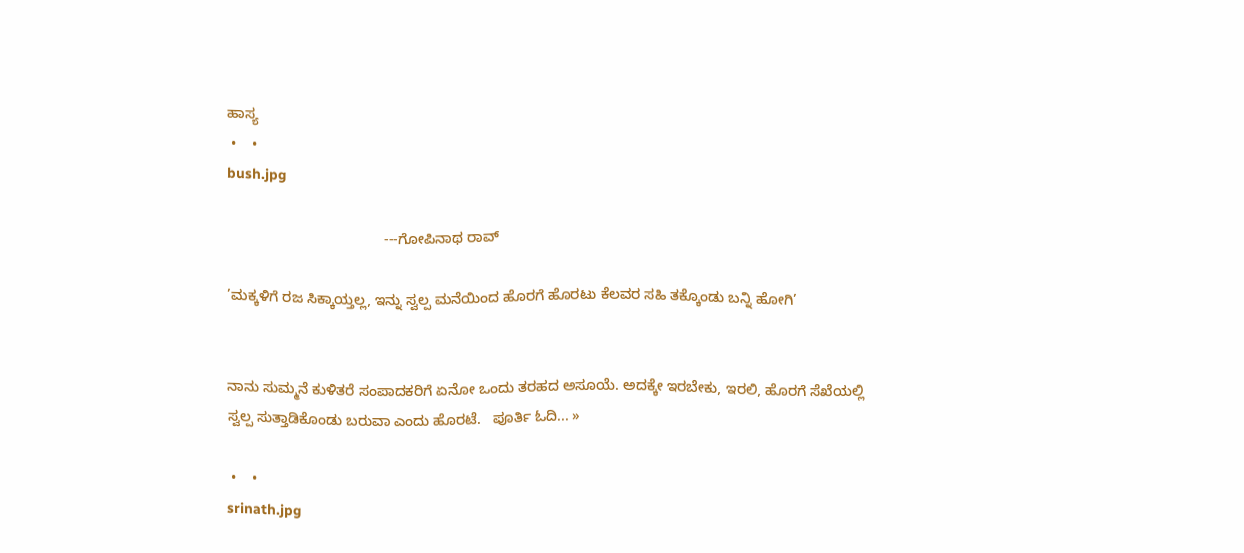ಹಾಸ್ಯ
 •    •
bush.jpg

                                       ---ಗೋಪಿನಾಥ ರಾವ್

’ಮಕ್ಕಳಿಗೆ ರಜ ಸಿಕ್ಕಾಯ್ತಲ್ಲ, ಇನ್ನು ಸ್ವಲ್ಪ ಮನೆಯಿಂದ ಹೊರಗೆ ಹೊರಟು ಕೆಲವರ ಸಹಿ ತಕ್ಕೊಂಡು ಬನ್ನಿ ಹೋಗಿ’


ನಾನು ಸುಮ್ಮನೆ ಕುಳಿತರೆ ಸಂಪಾದಕರಿಗೆ ಏನೋ ಒಂದು ತರಹದ ಅಸೂಯೆ. ಅದಕ್ಕೇ ಇರಬೇಕು, ಇರಲಿ, ಹೊರಗೆ ಸೆಖೆಯಲ್ಲಿ ಸ್ವಲ್ಪ ಸುತ್ತಾಡಿಕೊಂಡು ಬರುವಾ ಎಂದು ಹೊರಟೆ.   ಪೂರ್ತಿ ಓದಿ... »

 •    •
srinath.jpg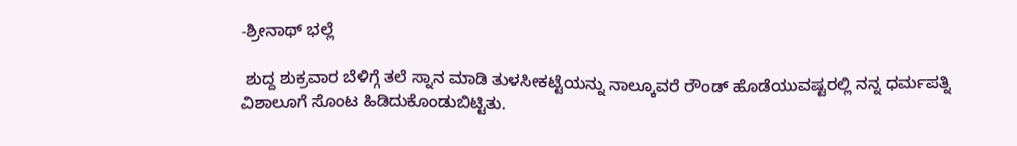-ಶ್ರೀನಾಥ್ ಭಲ್ಲೆ

 ಶುದ್ದ ಶುಕ್ರವಾರ ಬೆಳಿಗ್ಗೆ ತಲೆ ಸ್ನಾನ ಮಾಡಿ ತುಳಸೀಕಟ್ಟೆಯನ್ನು ನಾಲ್ಕೂವರೆ ರೌಂಡ್ ಹೊಡೆಯುವಷ್ಟರಲ್ಲಿ ನನ್ನ ಧರ್ಮಪತ್ನಿ ವಿಶಾಲೂಗೆ ಸೊಂಟ ಹಿಡಿದುಕೊಂಡುಬಿಟ್ಟಿತು.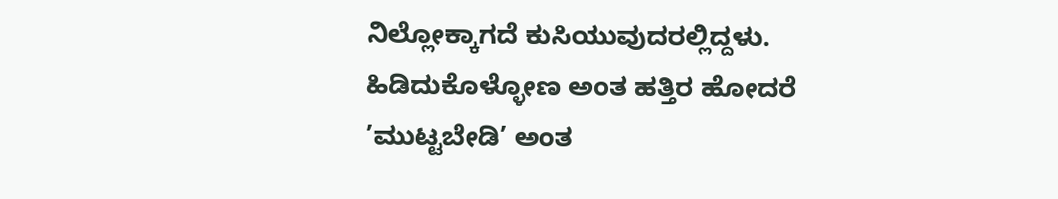ನಿಲ್ಲೋಕ್ಕಾಗದೆ ಕುಸಿಯುವುದರಲ್ಲಿದ್ದಳು. ಹಿಡಿದುಕೊಳ್ಳೋಣ ಅಂತ ಹತ್ತಿರ ಹೋದರೆ ’ಮುಟ್ಟಬೇಡಿ’ ಅಂತ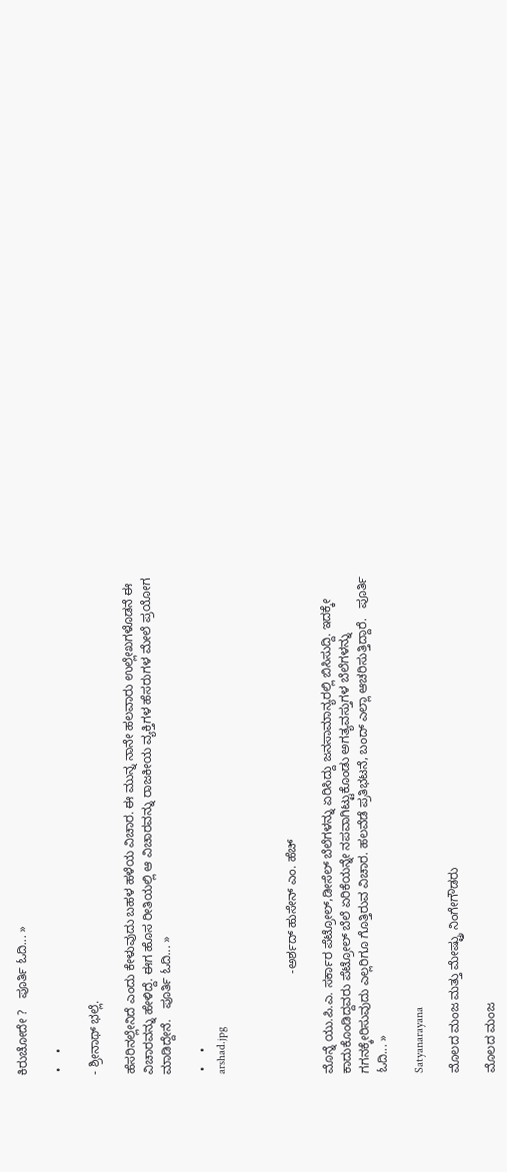ಕಿರುಚೋದೇ ?   ಪೂರ್ತಿ ಓದಿ... »

 •    •

- ಶ್ರೀನಾಥ್ ಭಲ್ಲೆ.

ಹೆಸರಿನಲ್ಲೇನಿದೆ ಎಂದು ಕೇಳುವುದು ಬಹಳ ಹಳೆಯ ವಿಚಾರ. ಈ ಮುನ್ನ ನಾನೇ ಹಲವಾರು ಉಲ್ಲೇಖಗಳೊಡನೆ ಈ ವಿಚಾರವನ್ನು ಹೇಳಿದ್ದೆ. ಈಗ ಹೊಸ ರೀತಿಯಲ್ಲಿ ಆ ವಿಚಾರವನ್ನು ರಾಜಕೀಯ ವ್ಯಕ್ತಿಗಳ ಹೆಸರುಗಳ ಮೇಲೆ ಪ್ರಯೋಗ ಮಾಡಿದ್ದೇನೆ.   ಪೂರ್ತಿ ಓದಿ... »

 •    •
arshad.jpg



                             -ಅರ್ಶದ್ ಹುಸೇನ್ ಎಂ. ಹೆಚ್

ಮೊನ್ನೆ ಯು.ಪಿ.ಎ. ಸರ್ಕಾರ ಪೆಟ್ರೋಲ್,ಡೀಸೆಲ್ ಬೆಲೆಗಳನ್ನು ಏರಿಸಿದ್ದು ಜನಸಾಮಾನ್ಯರಲ್ಲಿ ಬಿಸಿಸುದ್ದಿ. ಇದಕ್ಕೇ ಕಾದುಕೊಂಡಿದ್ದವರು ಪೆಟ್ರೋಲ್ ಬೆಲೆ ಏರಿಕೆಯನ್ನೇ ನಪವಾಗಿಟ್ಟುಕೊಂಡು ಅಗತ್ಯವಸ್ತುಗಳ ಬೆಲೆಗಳನ್ನು ಗಗನಕ್ಕೇರಿಸುವುದು ಎಲ್ಲರಿಗೂ ಗೊತ್ತಿರುವ ವಿಚಾರ. ಹಲವೆಡೆ ಪ್ರತಿಭಟನೆ, ಬಂದ್ ಎಲ್ಲಾ ಆಚರಿಸುತ್ತಿದ್ದಾರೆ.   ಪೂರ್ತಿ ಓದಿ... »

Satyanarayana

ಮೊಲದ ಮಂಜ ಮತ್ತು ಮೇಷ್ಟ್ರು ನಿಂಗೇಗೌಡರು

ಮೊಲದ ಮಂಜ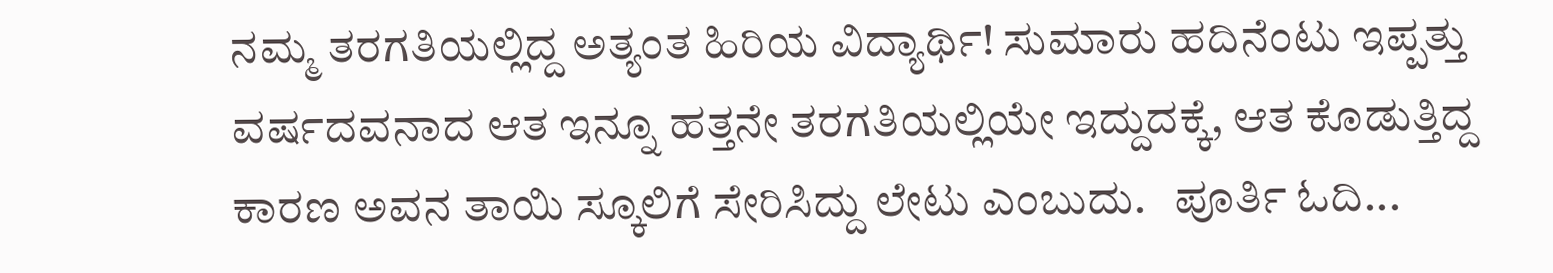ನಮ್ಮ ತರಗತಿಯಲ್ಲಿದ್ದ ಅತ್ಯಂತ ಹಿರಿಯ ವಿದ್ಯಾರ್ಥಿ! ಸುಮಾರು ಹದಿನೆಂಟು ಇಪ್ಪತ್ತು ವರ್ಷದವನಾದ ಆತ ಇನ್ನೂ ಹತ್ತನೇ ತರಗತಿಯಲ್ಲಿಯೇ ಇದ್ದುದಕ್ಕೆ, ಆತ ಕೊಡುತ್ತಿದ್ದ ಕಾರಣ ಅವನ ತಾಯಿ ಸ್ಕೂಲಿಗೆ ಸೇರಿಸಿದ್ದು ಲೇಟು ಎಂಬುದು.   ಪೂರ್ತಿ ಓದಿ...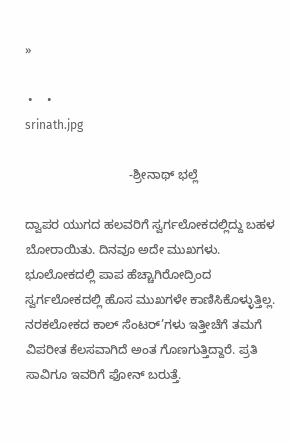»

 •    •
srinath.jpg

                              -ಶ್ರೀನಾಥ್ ಭಲ್ಲೆ

ದ್ವಾಪರ ಯುಗದ ಹಲವರಿಗೆ ಸ್ವರ್ಗಲೋಕದಲ್ಲಿದ್ದು ಬಹಳ ಬೋರಾಯಿತು. ದಿನವೂ ಅದೇ ಮುಖಗಳು. ಭೂಲೋಕದಲ್ಲಿ ಪಾಪ ಹೆಚ್ಚಾಗಿರೋದ್ರಿಂದ ಸ್ವರ್ಗಲೋಕದಲ್ಲಿ ಹೊಸ ಮುಖಗಳೇ ಕಾಣಿಸಿಕೊಳ್ಳುತ್ತಿಲ್ಲ. ನರಕಲೋಕದ ಕಾಲ್ ಸೆಂಟರ್’ಗಳು ಇತ್ತೀಚೆಗೆ ತಮಗೆ ವಿಪರೀತ ಕೆಲಸವಾಗಿದೆ ಅಂತ ಗೊಣಗುತ್ತಿದ್ದಾರೆ. ಪ್ರತಿ ಸಾವಿಗೂ ಇವರಿಗೆ ಫೋನ್ ಬರುತ್ತೆ.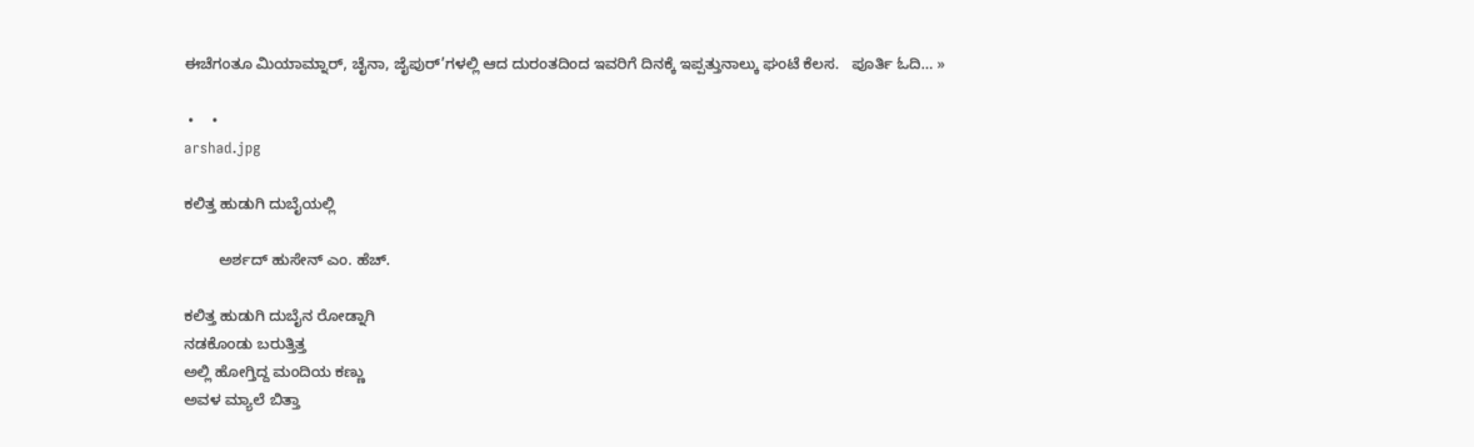ಈಚೆಗಂತೂ ಮಿಯಾಮ್ನಾರ್, ಚೈನಾ, ಜೈಪುರ್’ಗಳಲ್ಲಿ ಆದ ದುರಂತದಿಂದ ಇವರಿಗೆ ದಿನಕ್ಕೆ ಇಪ್ಪತ್ತುನಾಲ್ಕು ಘಂಟೆ ಕೆಲಸ.   ಪೂರ್ತಿ ಓದಿ... »

 •    •
arshad.jpg

ಕಲಿತ್ತ ಹುಡುಗಿ ದುಬೈಯಲ್ಲಿ

        ಅರ್ಶದ್ ಹುಸೇನ್ ಎಂ. ಹೆಚ್.

ಕಲಿತ್ತ ಹುಡುಗಿ ದುಬೈನ ರೋಡ್ನಾಗಿ
ನಡಕೊಂಡು ಬರುತ್ತಿತ್ತ
ಅಲ್ಲಿ ಹೋಗ್ತಿದ್ದ ಮಂದಿಯ ಕಣ್ಣು
ಅವಳ ಮ್ಯಾಲೆ ಬಿತ್ತಾ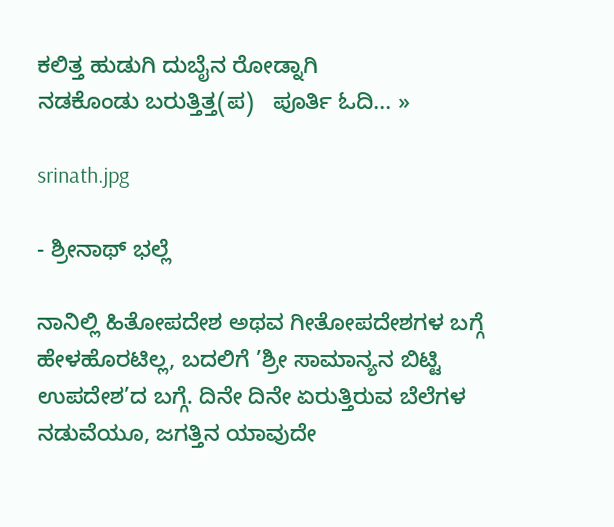ಕಲಿತ್ತ ಹುಡುಗಿ ದುಬೈನ ರೋಡ್ನಾಗಿ
ನಡಕೊಂಡು ಬರುತ್ತಿತ್ತ(ಪ)   ಪೂರ್ತಿ ಓದಿ... »

srinath.jpg

- ಶ್ರೀನಾಥ್ ಭಲ್ಲೆ

ನಾನಿಲ್ಲಿ ಹಿತೋಪದೇಶ ಅಥವ ಗೀತೋಪದೇಶಗಳ ಬಗ್ಗೆ ಹೇಳಹೊರಟಿಲ್ಲ, ಬದಲಿಗೆ ’ಶ್ರೀ ಸಾಮಾನ್ಯನ ಬಿಟ್ಟಿ ಉಪದೇಶ’ದ ಬಗ್ಗೆ. ದಿನೇ ದಿನೇ ಏರುತ್ತಿರುವ ಬೆಲೆಗಳ ನಡುವೆಯೂ, ಜಗತ್ತಿನ ಯಾವುದೇ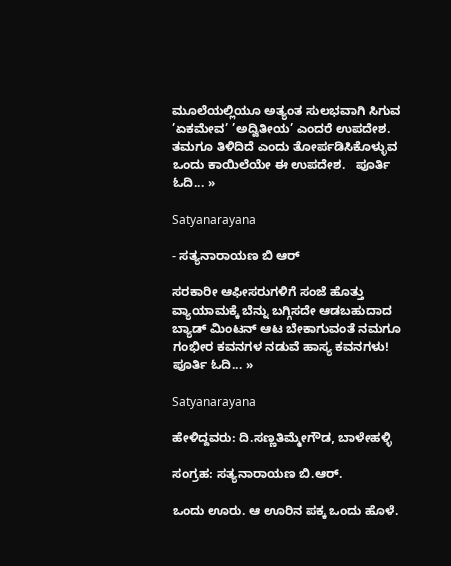ಮೂಲೆಯಲ್ಲಿಯೂ ಅತ್ಯಂತ ಸುಲಭವಾಗಿ ಸಿಗುವ ’ಏಕಮೇವ’ ’ಅದ್ವಿತೀಯ’ ಎಂದರೆ ಉಪದೇಶ. ತಮಗೂ ತಿಳಿದಿದೆ ಎಂದು ತೋರ್ಪಡಿಸಿಕೊಳ್ಳುವ ಒಂದು ಕಾಯಿಲೆಯೇ ಈ ಉಪದೇಶ.   ಪೂರ್ತಿ ಓದಿ... »

Satyanarayana

- ಸತ್ಯನಾರಾಯಣ ಬಿ ಆರ್

ಸರಕಾರೀ ಆಫೀಸರುಗಳಿಗೆ ಸಂಜೆ ಹೊತ್ತು ವ್ಯಾಯಾಮಕ್ಕೆ ಬೆನ್ನು ಬಗ್ಗಿಸದೇ ಆಡಬಹುದಾದ ಬ್ಯಾಡ್ ಮಿಂಟನ್ ಆಟ ಬೇಕಾಗುವಂತೆ ನಮಗೂ ಗಂಭೀರ ಕವನಗಳ ನಡುವೆ ಹಾಸ್ಯ ಕವನಗಳು!   ಪೂರ್ತಿ ಓದಿ... »

Satyanarayana

ಹೇಳಿದ್ದವರು: ದಿ.ಸಣ್ಣತಿಮ್ಮೇಗೌಡ, ಬಾಳೇಹಳ್ಳಿ

ಸಂಗ್ರಹ: ಸತ್ಯನಾರಾಯಣ ಬಿ.ಆರ್.

ಒಂದು ಊರು. ಆ ಊರಿನ ಪಕ್ಕ ಒಂದು ಹೊಳೆ.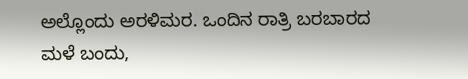ಅಲ್ಲೊಂದು ಅರಳಿಮರ. ಒಂದಿನ ರಾತ್ರಿ ಬರಬಾರದ ಮಳೆ ಬಂದು,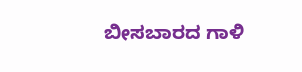ಬೀಸಬಾರದ ಗಾಳಿ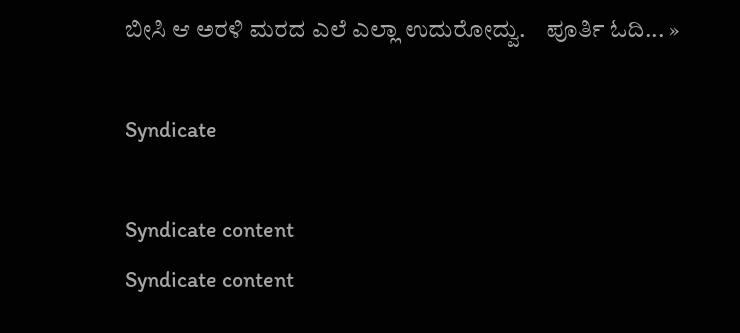ಬೀಸಿ ಆ ಅರಳಿ ಮರದ ಎಲೆ ಎಲ್ಲಾ ಉದುರೋದ್ವು.    ಪೂರ್ತಿ ಓದಿ... »

Syndicate

Syndicate content
Syndicate content